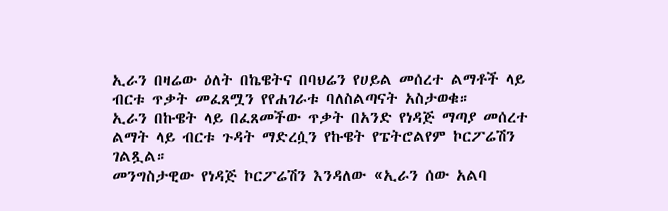ኢራን በዛሬው ዕለት በኬዌትና በባህሬን የሀይል መሰረተ ልማቶች ላይ ብርቱ ጥቃት መፈጸሟን የየሐገራቱ ባለስልጣናት አስታወቁ።
ኢራን በኩዌት ላይ በፈጸመችው ጥቃት በአንድ የነዳጅ ማጣያ መሰረተ ልማት ላይ ብርቱ ጉዳት ማድረሷን የኩዌት የፔትሮልየም ኮርፖሬሽን ገልጿል።
መንግስታዊው የነዳጅ ኮርፖሬሽን እንዳለው «ኢራን ሰው አልባ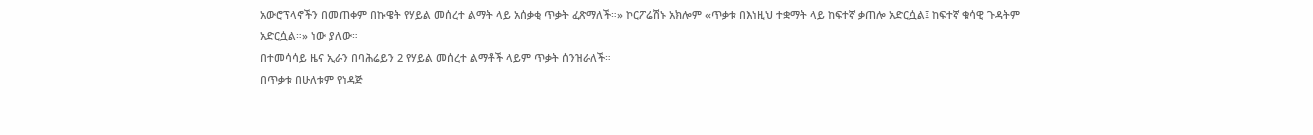አውሮፕላኖችን በመጠቀም በኩዌት የሃይል መሰረተ ልማት ላይ አሰቃቂ ጥቃት ፈጽማለች።» ኮርፖሬሽኑ አክሎም «ጥቃቱ በእነዚህ ተቋማት ላይ ከፍተኛ ቃጠሎ አድርሷል፤ ከፍተኛ ቁሳዊ ጉዳትም አድርሷል።» ነው ያለው።
በተመሳሳይ ዜና ኢራን በባሕሬይን 2 የሃይል መሰረተ ልማቶች ላይም ጥቃት ሰንዝራለች።
በጥቃቱ በሁለቱም የነዳጅ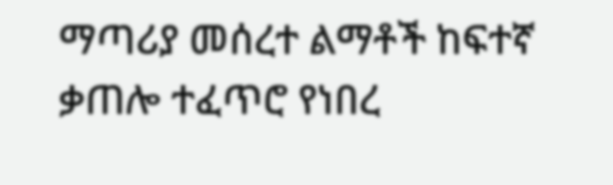ማጣሪያ መሰረተ ልማቶች ከፍተኛ ቃጠሎ ተፈጥሮ የነበረ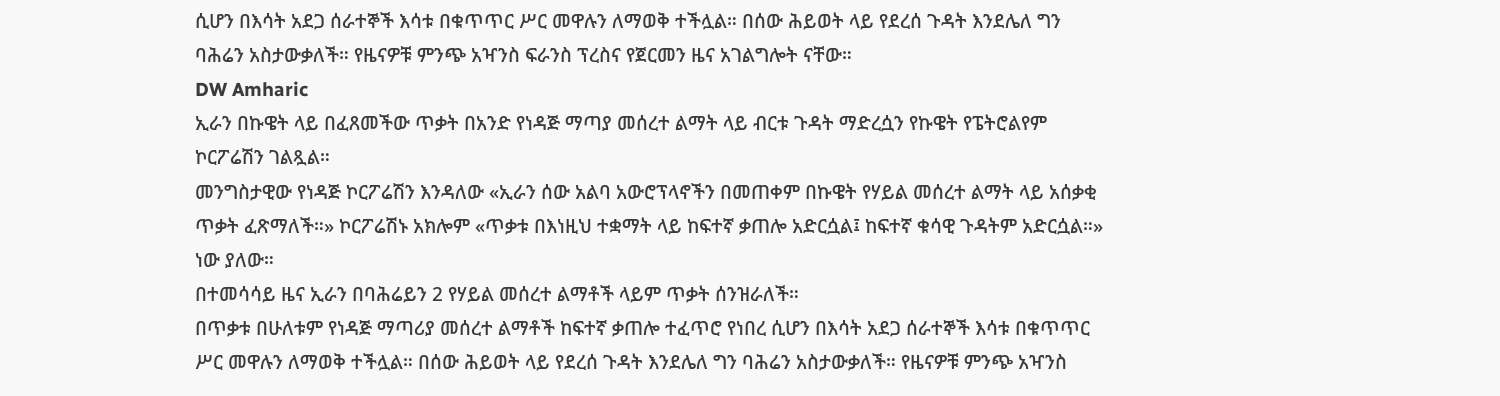ሲሆን በእሳት አደጋ ሰራተኞች እሳቱ በቁጥጥር ሥር መዋሉን ለማወቅ ተችሏል። በሰው ሕይወት ላይ የደረሰ ጉዳት እንደሌለ ግን ባሕሬን አስታውቃለች። የዜናዎቹ ምንጭ አዣንስ ፍራንስ ፕረስና የጀርመን ዜና አገልግሎት ናቸው።
DW Amharic
ኢራን በኩዌት ላይ በፈጸመችው ጥቃት በአንድ የነዳጅ ማጣያ መሰረተ ልማት ላይ ብርቱ ጉዳት ማድረሷን የኩዌት የፔትሮልየም ኮርፖሬሽን ገልጿል።
መንግስታዊው የነዳጅ ኮርፖሬሽን እንዳለው «ኢራን ሰው አልባ አውሮፕላኖችን በመጠቀም በኩዌት የሃይል መሰረተ ልማት ላይ አሰቃቂ ጥቃት ፈጽማለች።» ኮርፖሬሽኑ አክሎም «ጥቃቱ በእነዚህ ተቋማት ላይ ከፍተኛ ቃጠሎ አድርሷል፤ ከፍተኛ ቁሳዊ ጉዳትም አድርሷል።» ነው ያለው።
በተመሳሳይ ዜና ኢራን በባሕሬይን 2 የሃይል መሰረተ ልማቶች ላይም ጥቃት ሰንዝራለች።
በጥቃቱ በሁለቱም የነዳጅ ማጣሪያ መሰረተ ልማቶች ከፍተኛ ቃጠሎ ተፈጥሮ የነበረ ሲሆን በእሳት አደጋ ሰራተኞች እሳቱ በቁጥጥር ሥር መዋሉን ለማወቅ ተችሏል። በሰው ሕይወት ላይ የደረሰ ጉዳት እንደሌለ ግን ባሕሬን አስታውቃለች። የዜናዎቹ ምንጭ አዣንስ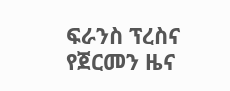ፍራንስ ፕረስና የጀርመን ዜና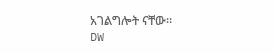አገልግሎት ናቸው።
DW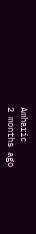Amharic
2 months ago